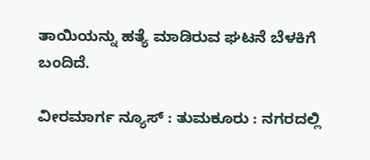ತಾಯಿಯನ್ನು ಹತ್ಯೆ ಮಾಡಿರುವ ಘಟನೆ ಬೆಳಕಿಗೆ ಬಂದಿದೆ.

ವೀರಮಾರ್ಗ ನ್ಯೂಸ್ : ತುಮಕೂರು : ನಗರದಲ್ಲಿ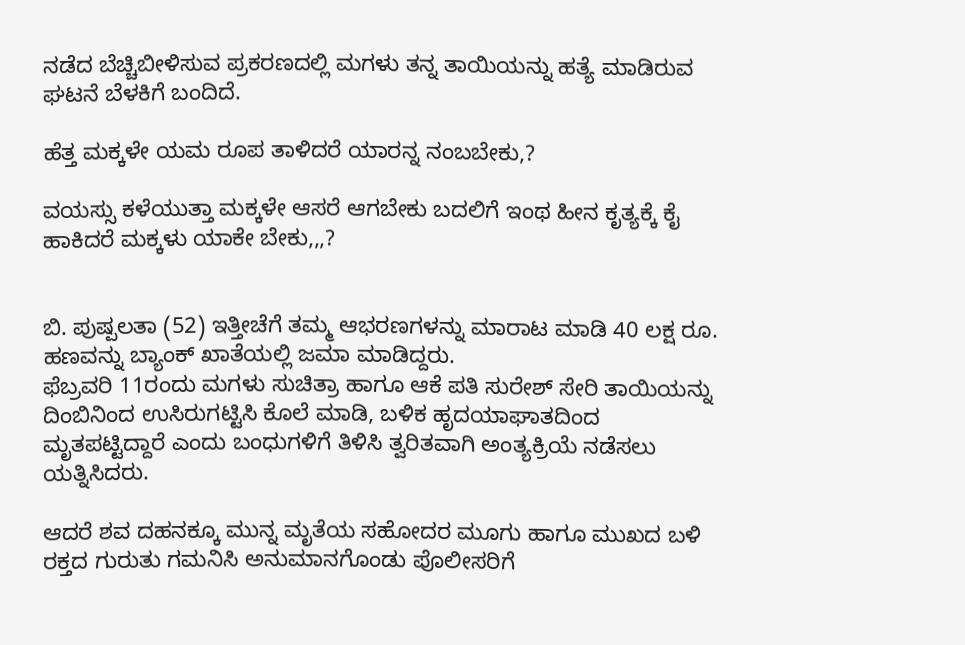ನಡೆದ ಬೆಚ್ಚಿಬೀಳಿಸುವ ಪ್ರಕರಣದಲ್ಲಿ ಮಗಳು ತನ್ನ ತಾಯಿಯನ್ನು ಹತ್ಯೆ ಮಾಡಿರುವ ಘಟನೆ ಬೆಳಕಿಗೆ ಬಂದಿದೆ.

ಹೆತ್ತ ಮಕ್ಕಳೇ ಯಮ ರೂಪ ತಾಳಿದರೆ ಯಾರನ್ನ ನಂಬಬೇಕು,?

ವಯಸ್ಸು ಕಳೆಯುತ್ತಾ ಮಕ್ಕಳೇ ಆಸರೆ ಆಗಬೇಕು ಬದಲಿಗೆ ಇಂಥ ಹೀನ ಕೃತ್ಯಕ್ಕೆ ಕೈ ಹಾಕಿದರೆ ಮಕ್ಕಳು ಯಾಕೇ ಬೇಕು,,,?


ಬಿ. ಪುಷ್ಪಲತಾ (52) ಇತ್ತೀಚೆಗೆ ತಮ್ಮ ಆಭರಣಗಳನ್ನು ಮಾರಾಟ ಮಾಡಿ 40 ಲಕ್ಷ ರೂ. ಹಣವನ್ನು ಬ್ಯಾಂಕ್ ಖಾತೆಯಲ್ಲಿ ಜಮಾ ಮಾಡಿದ್ದರು.
ಫೆಬ್ರವರಿ 11ರಂದು ಮಗಳು ಸುಚಿತ್ರಾ ಹಾಗೂ ಆಕೆ ಪತಿ ಸುರೇಶ್ ಸೇರಿ ತಾಯಿಯನ್ನು ದಿಂಬಿನಿಂದ ಉಸಿರುಗಟ್ಟಿಸಿ ಕೊಲೆ ಮಾಡಿ, ಬಳಿಕ ಹೃದಯಾಘಾತದಿಂದ ಮೃತಪಟ್ಟಿದ್ದಾರೆ ಎಂದು ಬಂಧುಗಳಿಗೆ ತಿಳಿಸಿ ತ್ವರಿತವಾಗಿ ಅಂತ್ಯಕ್ರಿಯೆ ನಡೆಸಲು ಯತ್ನಿಸಿದರು.

ಆದರೆ ಶವ ದಹನಕ್ಕೂ ಮುನ್ನ ಮೃತೆಯ ಸಹೋದರ ಮೂಗು ಹಾಗೂ ಮುಖದ ಬಳಿ ರಕ್ತದ ಗುರುತು ಗಮನಿಸಿ ಅನುಮಾನಗೊಂಡು ಪೊಲೀಸರಿಗೆ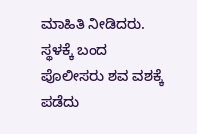ಮಾಹಿತಿ ನೀಡಿದರು. ಸ್ಥಳಕ್ಕೆ ಬಂದ ಪೊಲೀಸರು ಶವ ವಶಕ್ಕೆ ಪಡೆದು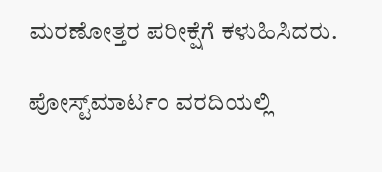ಮರಣೋತ್ತರ ಪರೀಕ್ಷೆಗೆ ಕಳುಹಿಸಿದರು.

ಪೋಸ್ಟ್‌ಮಾರ್ಟಂ ವರದಿಯಲ್ಲಿ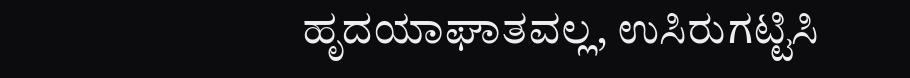ಹೃದಯಾಘಾತವಲ್ಲ, ಉಸಿರುಗಟ್ಟಿಸಿ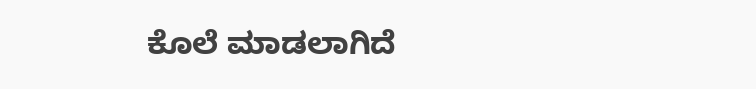ಕೊಲೆ ಮಾಡಲಾಗಿದೆ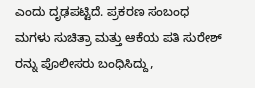ಎಂದು ದೃಢಪಟ್ಟಿದೆ. ಪ್ರಕರಣ ಸಂಬಂಧ ಮಗಳು ಸುಚಿತ್ರಾ ಮತ್ತು ಆಕೆಯ ಪತಿ ಸುರೇಶ್ ರನ್ನು ಪೊಲೀಸರು ಬಂಧಿಸಿದ್ದು,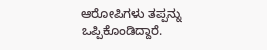ಆರೋಪಿಗಳು ತಪ್ಪನ್ನು ಒಪ್ಪಿಕೊಂಡಿದ್ದಾರೆ.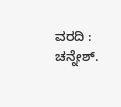ವರದಿ : ಚನ್ನೇಶ್.